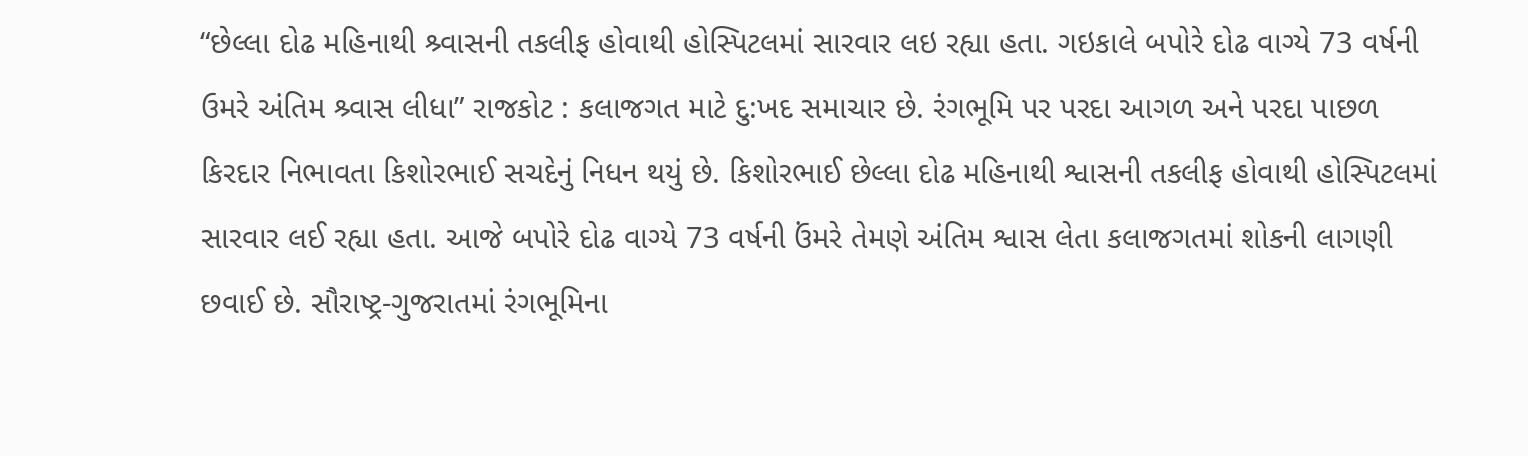“છેલ્લા દોઢ મહિનાથી શ્ર્વાસની તકલીફ હોવાથી હોસ્પિટલમાં સારવાર લઇ રહ્યા હતા. ગઇકાલે બપોરે દોઢ વાગ્યે 73 વર્ષની ઉમરે અંતિમ શ્ર્વાસ લીધા” રાજકોટ : કલાજગત માટે દુ:ખદ સમાચાર છે. રંગભૂમિ પર પરદા આગળ અને પરદા પાછળ કિરદાર નિભાવતા કિશોરભાઈ સચદેનું નિધન થયું છે. કિશોરભાઈ છેલ્લા દોઢ મહિનાથી શ્વાસની તકલીફ હોવાથી હોસ્પિટલમાં સારવાર લઈ રહ્યા હતા. આજે બપોરે દોઢ વાગ્યે 73 વર્ષની ઉંમરે તેમણે અંતિમ શ્વાસ લેતા કલાજગતમાં શોકની લાગણી છવાઈ છે. સૌરાષ્ટ્ર-ગુજરાતમાં રંગભૂમિના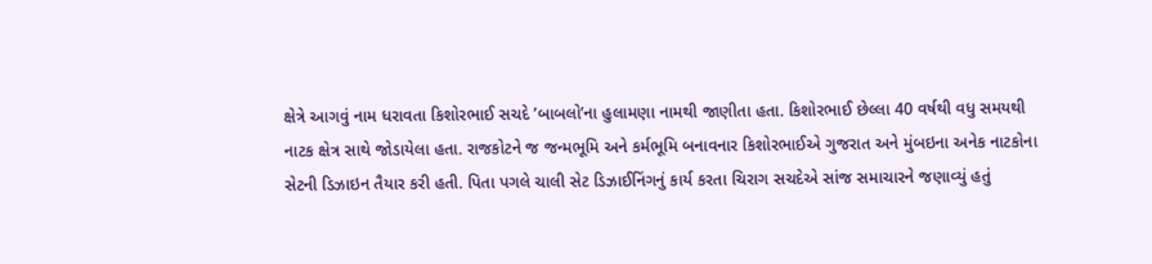ક્ષેત્રે આગવું નામ ધરાવતા કિશોરભાઈ સચદે ’બાબલો’ના હુલામણા નામથી જાણીતા હતા. કિશોરભાઈ છેલ્લા 40 વર્ષથી વધુ સમયથી નાટક ક્ષેત્ર સાથે જોડાયેલા હતા. રાજકોટને જ જન્મભૂમિ અને કર્મભૂમિ બનાવનાર કિશોરભાઈએ ગુજરાત અને મુંબઇના અનેક નાટકોના સેટની ડિઝાઇન તૈયાર કરી હતી. પિતા પગલે ચાલી સેટ ડિઝાઈનિંગનું કાર્ય કરતા ચિરાગ સચદેએ સાંજ સમાચારને જણાવ્યું હતું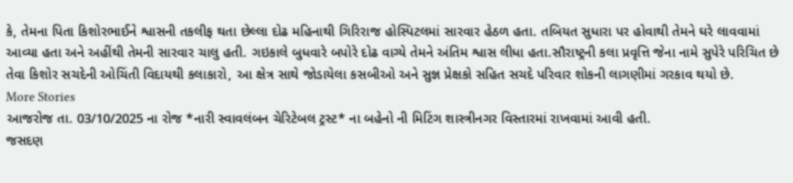કે, તેમના પિતા કિશોરભાઈને શ્વાસની તકલીફ થતા છેલ્લા દોઢ મહિનાથી ગિરિરાજ હોસ્પિટલમાં સારવાર હેઠળ હતા. તબિયત સુધારા પર હોવાથી તેમને ઘરે લાવવામાં આવ્યા હતા અને અહીંથી તેમની સારવાર ચાલુ હતી. ગઇકાલે બુધવારે બપોરે દોઢ વાગ્યે તેમને અંતિમ શ્વાસ લીધા હતા.સૌરાષ્ટ્રની કલા પ્રવૃત્તિ જેના નામે સુપેરે પરિચિત છે તેવા કિશોર સચદેની ઓચિંતી વિદાયથી કલાકારો, આ ક્ષેત્ર સાથે જોડાયેલા કસબીઓ અને સુજ્ઞ પ્રેક્ષકો સહિત સચદે પરિવાર શોકની લાગણીમાં ગરકાવ થયો છે.
More Stories
આજરોજ તા. 03/10/2025 ના રોજ *નારી સ્વાવલંબન ચેરિટેબલ ટ્રસ્ટ* ના બહેનો ની મિટિંગ શાસ્ત્રીનગર વિસ્તારમાં રાખવામાં આવી હતી.
જસદણ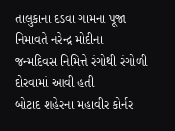તાલુકાના દડવા ગામના પૂજા નિમાવતે નરેન્દ્ર મોદીના જન્મદિવસ નિમિત્તે રંગોથી રંગોળી દોરવામાં આવી હતી
બોટાદ શહેરના મહાવીર કોર્નર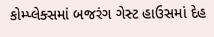કોમ્પ્લેક્સમાં બજરંગ ગેસ્ટ હાઉસમાં દેહ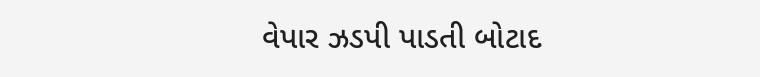વેપાર ઝડપી પાડતી બોટાદ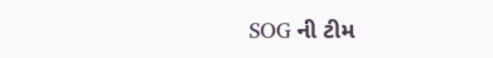SOG ની ટીમ